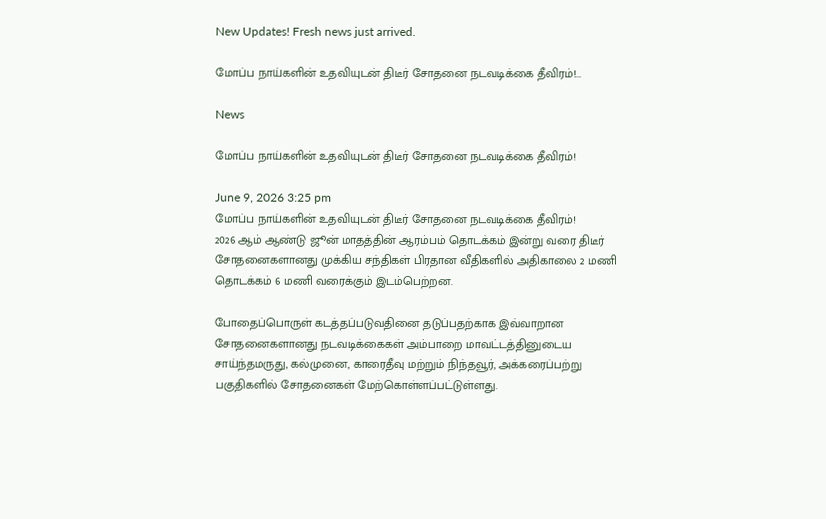New Updates! Fresh news just arrived.

மோப்ப நாய்களின் உதவியுடன் திடீர் சோதனை நடவடிக்கை தீவிரம்!...

News

மோப்ப நாய்களின் உதவியுடன் திடீர் சோதனை நடவடிக்கை தீவிரம்!

June 9, 2026 3:25 pm
மோப்ப நாய்களின் உதவியுடன் திடீர் சோதனை நடவடிக்கை தீவிரம்!
2026 ஆம் ஆண்டு ஜூன் மாதத்தின் ஆரம்பம் தொடக்கம் இன்று வரை திடீர் சோதனைகளானது முக்கிய சந்திகள் பிரதான வீதிகளில் அதிகாலை 2 மணி தொடக்கம் 6 மணி வரைக்கும் இடம்பெற்றன.

போதைப்பொருள் கடத்தப்படுவதினை தடுப்பதற்காக இவ்வாறான சோதனைகளானது நடவடிக்கைகள் அம்பாறை மாவட்டத்தினுடைய சாய்ந்தமருது, கல்முனை, காரைதீவு மற்றும் நிந்தவூர், அக்கரைப்பற்று பகுதிகளில் சோதனைகள் மேற்கொள்ளப்பட்டுள்ளது.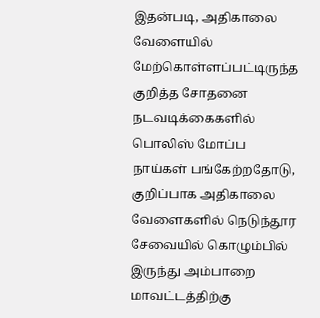இதன்படி, அதிகாலை வேளையில் மேற்கொள்ளப்பட்டிருந்த குறித்த சோதனை நடவடிக்கைகளில் பொலிஸ் மோப்ப நாய்கள் பங்கேற்றதோடு, குறிப்பாக அதிகாலை வேளைகளில் நெடுந்தூர சேவையில் கொழும்பில் இருந்து அம்பாறை மாவட்டத்திற்கு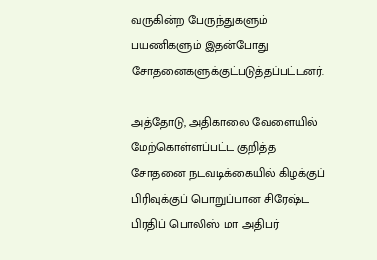வருகின்ற பேருந்துகளும் பயணிகளும் இதன்போது சோதனைகளுக்குட்படுத்தப்பட்டனர்.

அத்தோடு, அதிகாலை வேளையில் மேற்கொள்ளப்பட்ட குறித்த சோதனை நடவடிக்கையில் கிழக்குப் பிரிவுக்குப் பொறுப்பான சிரேஷ்ட பிரதிப் பொலிஸ் மா அதிபர்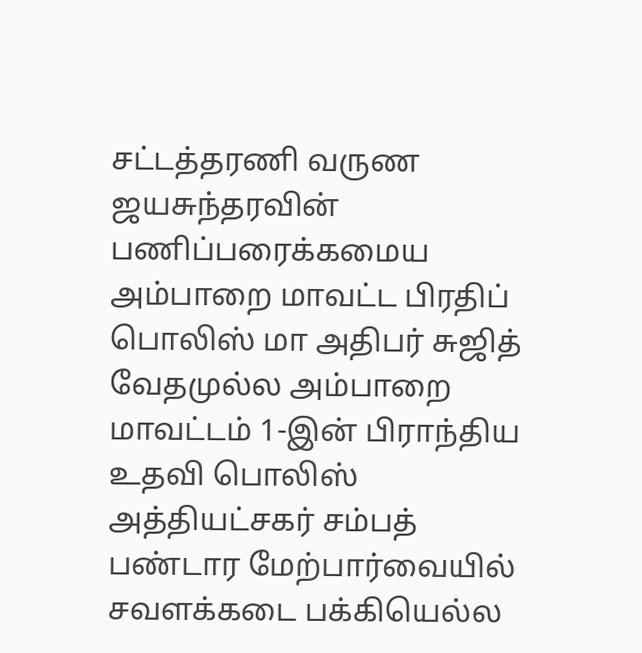சட்டத்தரணி வருண ஜயசுந்தரவின் பணிப்பரைக்கமைய அம்பாறை மாவட்ட பிரதிப் பொலிஸ் மா அதிபர் சுஜித் வேதமுல்ல அம்பாறை மாவட்டம் 1-இன் பிராந்திய உதவி பொலிஸ் அத்தியட்சகர் சம்பத் பண்டார மேற்பார்வையில் சவளக்கடை பக்கியெல்ல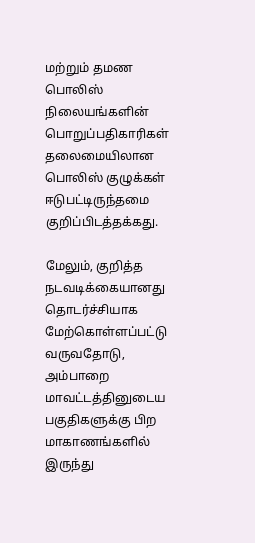மற்றும் தமண பொலிஸ் நிலையங்களின் பொறுப்பதிகாரிகள் தலைமையிலான பொலிஸ் குழுக்கள் ஈடுபட்டிருந்தமை குறிப்பிடத்தக்கது.

மேலும், குறித்த நடவடிக்கையானது தொடர்ச்சியாக மேற்கொள்ளப்பட்டு வருவதோடு, அம்பாறை மாவட்டத்தினுடைய பகுதிகளுக்கு பிற மாகாணங்களில் இருந்து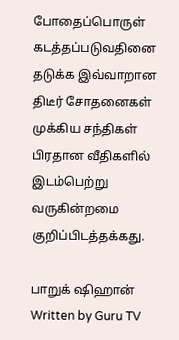போதைப்பொருள் கடத்தப்படுவதினை தடுக்க இவ்வாறான திடீர் சோதனைகள் முக்கிய சந்திகள் பிரதான வீதிகளில் இடம்பெற்று வருகின்றமை குறிப்பிடத்தக்கது.

பாறுக் ஷிஹான்
Written by Guru TV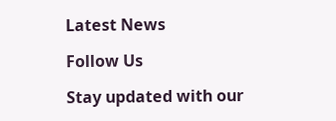Latest News

Follow Us

Stay updated with our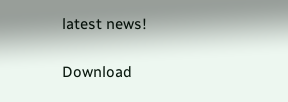latest news!

Download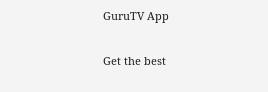GuruTV App

Get the best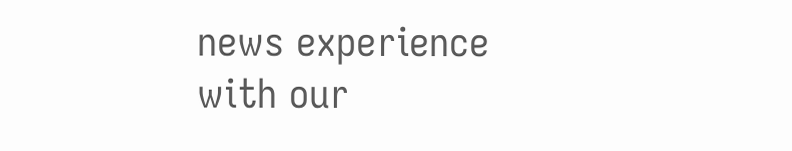news experience with our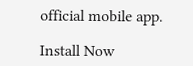official mobile app.

Install Now